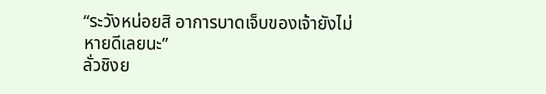“ระวังหน่อยสิ อาการบาดเจ็บของเจ้ายังไม่หายดีเลยนะ”
ลั่วชิงย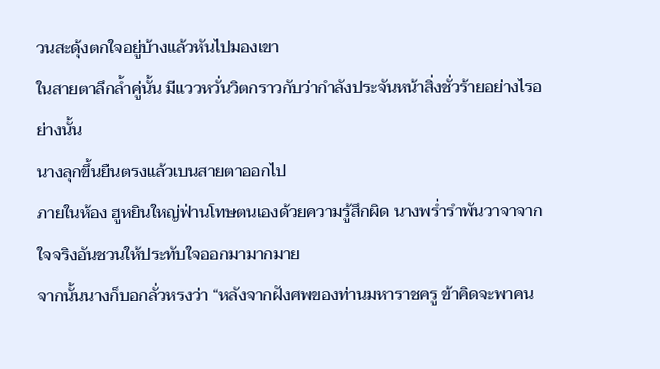วนสะดุ้งตกใจอยู่บ้างแล้วหันไปมองเขา
ในสายตาลึกล้ำคู่นั้น มีแววหวั่นวิตกราวกับว่ากำลังประจันหน้าสิ่งชั่วร้ายอย่างไรอย่างนั้น
นางลุกขึ้นยืนตรงแล้วเบนสายตาออกไป
ภายในห้อง ฮูหยินใหญ่ฟ่านโทษตนเองด้วยความรู้สึกผิด นางพร่ำรำพันวาจาจากใจจริงอันชวนให้ประทับใจออกมามากมาย
จากนั้นนางก็บอกลั่วหรงว่า “หลังจากฝังศพของท่านมหาราชครู ข้าคิดจะพาคน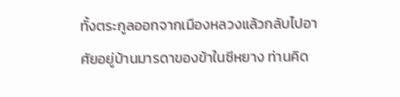ทั้งตระกูลออกจากเมืองหลวงแล้วกลับไปอาศัยอยู่บ้านมารดาของข้าในซีหยาง ท่านคิด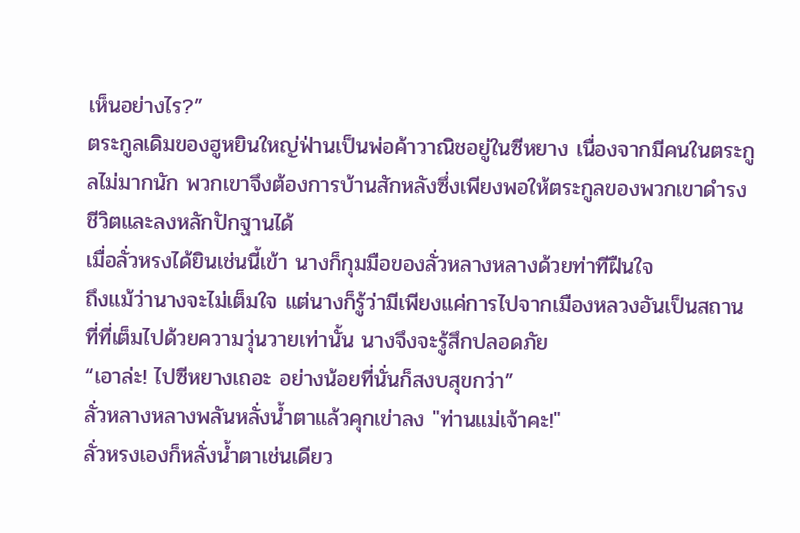เห็นอย่างไร?”
ตระกูลเดิมของฮูหยินใหญ่ฟ่านเป็นพ่อค้าวาณิชอยู่ในซีหยาง เนื่องจากมีคนในตระกูลไม่มากนัก พวกเขาจึงต้องการบ้านสักหลังซึ่งเพียงพอให้ตระกูลของพวกเขาดำรงชีวิตและลงหลักปักฐานได้
เมื่อลั่วหรงได้ยินเช่นนี้เข้า นางก็กุมมือของลั่วหลางหลางด้วยท่าทีฝืนใจ
ถึงแม้ว่านางจะไม่เต็มใจ แต่นางก็รู้ว่ามีเพียงแค่การไปจากเมืองหลวงอันเป็นสถานที่ที่เต็มไปด้วยความวุ่นวายเท่านั้น นางจึงจะรู้สึกปลอดภัย
“เอาล่ะ! ไปซีหยางเถอะ อย่างน้อยที่นั่นก็สงบสุขกว่า”
ลั่วหลางหลางพลันหลั่งน้ำตาแล้วคุกเข่าลง "ท่านแม่เจ้าคะ!"
ลั่วหรงเองก็หลั่งน้ำตาเช่นเดียว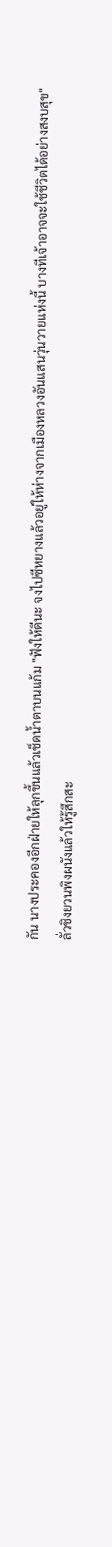กัน นางประคองอีกฝ่ายให้ลุกขึ้นแล้วเช็ดน้ำตาบนแก้ม "ฟังให้ดีนะ จงไปซีหยางแล้วอยู่ให้ห่างจากเมืองหลวงอันแสนวุ่นวายแห่งนี้ บางทีเจ้าอาจจะใช้ชีวิตได้อย่างสงบสุข"
ลั่วชิงยวนพิงผนังแล้วให้รู้สึกสะ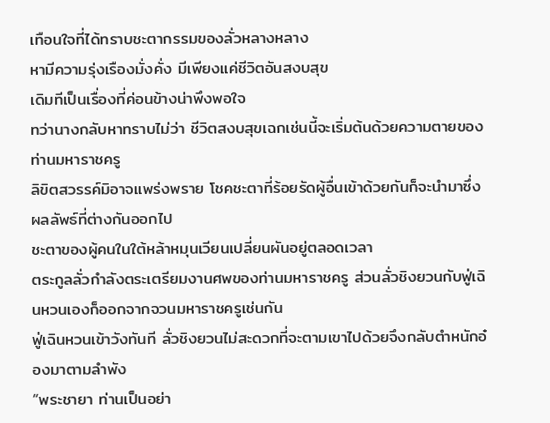เทือนใจที่ได้ทราบชะตากรรมของลั่วหลางหลาง
หามีความรุ่งเรืองมั่งคั่ง มีเพียงแค่ชีวิตอันสงบสุข
เดิมทีเป็นเรื่องที่ค่อนข้างน่าพึงพอใจ
ทว่านางกลับหาทราบไม่ว่า ชีวิตสงบสุขเฉกเช่นนี้จะเริ่มต้นด้วยความตายของท่านมหาราชครู
ลิขิตสวรรค์มิอาจแพร่งพราย โชคชะตาที่ร้อยรัดผู้อื่นเข้าด้วยกันก็จะนำมาซึ่งผลลัพธ์ที่ต่างกันออกไป
ชะตาของผู้คนในใต้หล้าหมุนเวียนเปลี่ยนผันอยู่ตลอดเวลา
ตระกูลลั่วกำลังตระเตรียมงานศพของท่านมหาราชครู ส่วนลั่วชิงยวนกับฟู่เฉินหวนเองก็ออกจากจวนมหาราชครูเช่นกัน
ฟู่เฉินหวนเข้าวังทันที ลั่วชิงยวนไม่สะดวกที่จะตามเขาไปด้วยจึงกลับตำหนักอ๋องมาตามลำพัง
“พระชายา ท่านเป็นอย่า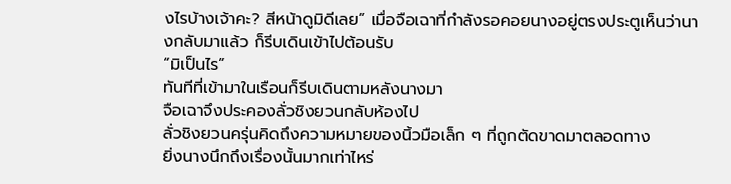งไรบ้างเจ้าคะ? สีหน้าดูมิดีเลย” เมื่อจือเฉาที่กำลังรอคอยนางอยู่ตรงประตูเห็นว่านางกลับมาแล้ว ก็รีบเดินเข้าไปต้อนรับ
“มิเป็นไร”
ทันทีที่เข้ามาในเรือนก็รีบเดินตามหลังนางมา
จือเฉาจึงประคองลั่วชิงยวนกลับห้องไป
ลั่วชิงยวนครุ่นคิดถึงความหมายของนิ้วมือเล็ก ๆ ที่ถูกตัดขาดมาตลอดทาง
ยิ่งนางนึกถึงเรื่องนั้นมากเท่าไหร่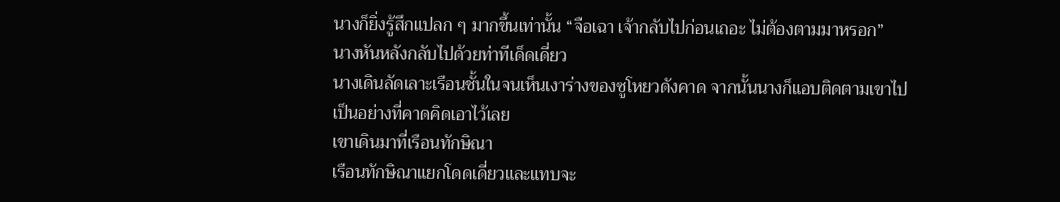นางก็ยิ่งรู้สึกแปลก ๆ มากขึ้นเท่านั้น “จือเฉา เจ้ากลับไปก่อนเถอะ ไม่ต้องตามมาหรอก”
นางหันหลังกลับไปด้วยท่าทีเด็ดเดี่ยว
นางเดินลัดเลาะเรือนชั้นในจนเห็นเงาร่างของซูโหยวดังคาด จากนั้นนางก็แอบติดตามเขาไป
เป็นอย่างที่คาดคิดเอาไว้เลย
เขาเดินมาที่เรือนทักษิณา
เรือนทักษิณาแยกโดดเดี่ยวและแทบจะ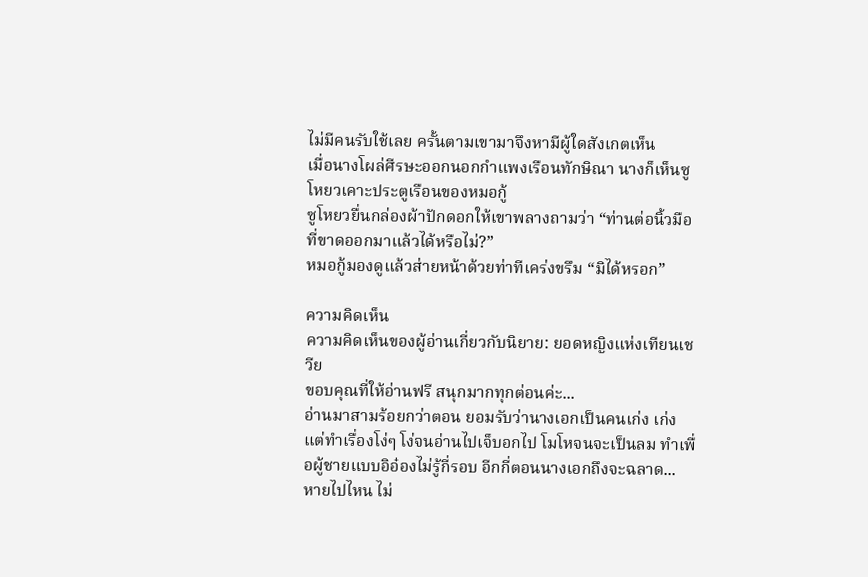ไม่มีคนรับใช้เลย ครั้นตามเขามาจึงหามีผู้ใดสังเกตเห็น
เมื่อนางโผล่ศีรษะออกนอกกำแพงเรือนทักษิณา นางก็เห็นซูโหยวเคาะประตูเรือนของหมอกู้
ซูโหยวยื่นกล่องผ้าปักดอกให้เขาพลางถามว่า “ท่านต่อนิ้วมือที่ขาดออกมาแล้วได้หรือไม่?”
หมอกู้มองดูแล้วส่ายหน้าด้วยท่าทีเคร่งขรึม “มิได้หรอก”

ความคิดเห็น
ความคิดเห็นของผู้อ่านเกี่ยวกับนิยาย: ยอดหญิงแห่งเทียนเชวีย
ขอบคุณที่ให้อ่านฟรี สนุกมากทุกต่อนค่ะ...
อ่านมาสามร้อยกว่าตอน ยอมรับว่านางเอกเป็นคนเก่ง เก่งแต่ทำเรื่องโง่ๆ โง่จนอ่านไปเจ็บอกไป โมโหจนจะเป็นลม ทำเพื่อผู้ชายแบบอิอ๋องไม่รู้กี่รอบ อีกกี่ตอนนางเอกถึงจะฉลาด...
หายไปไหน ไม่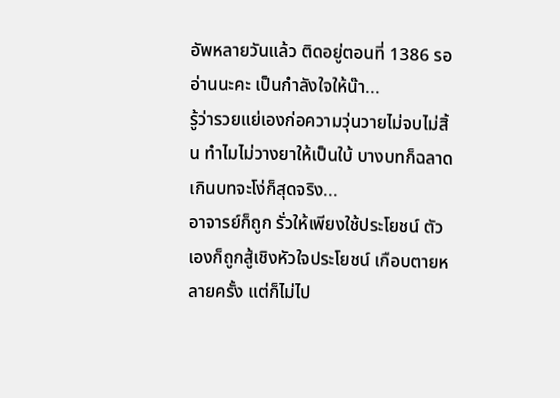อัพหลายวันแล้ว ติดอยู่ตอนที่ 1386 รออ่านนะคะ เป็นกำลังใจให้น๊า...
รู้ว่ารวยแย่เองก่อความวุ่นวายไม่จบไม่สิ้น ทำไมไม่วางยาให้เป็นใบ้ บางบทก็ฉลาดเกินบทจะโง่ก็สุดจริง...
อาจารย์ก็ถูก รั่วให้เพียงใช้ประโยชน์ ตัวเองก็ถูกสู้เชิงหัวใจประโยชน์ เกือบตายหลายครั้ง แต่ก็ไม่ไป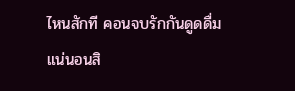ไหนสักที คอนจบรักกันดูดดื่มแน่นอนสิ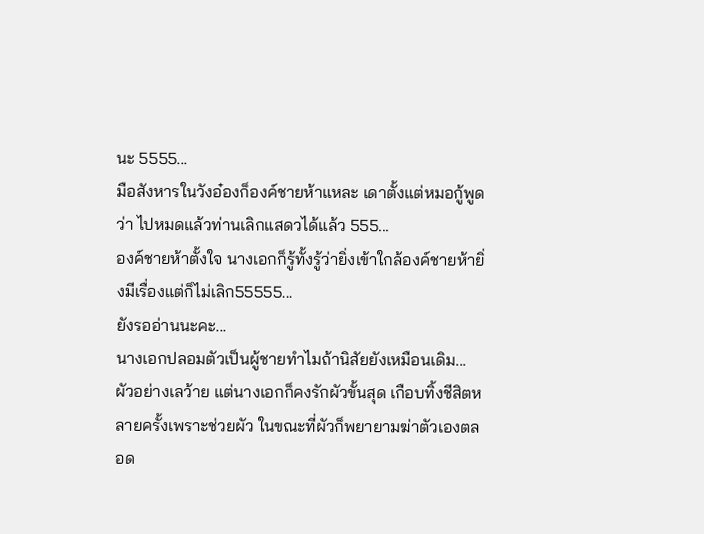นะ 5555...
มือสังหารในวังอ๋องก็องค์ชายห้าแหละ เดาตั้งแต่หมอกู้พูดว่า ไปหมดแล้วท่านเลิกแสดวได้แล้ว 555...
องค์ชายห้าตั้งใจ นางเอกก็รู้ทั้งรู้ว่ายิ่งเข้าใกล้องค์ชายห้ายิ่งมีเรื่องแต่ก็ไม่เลิก55555...
ยังรออ่านนะคะ...
นางเอกปลอมตัวเป็นผู้ชายทำไมถ้านิสัยยังเหมือนเดิม...
ผัวอย่างเลว้าย แต่นางเอกก็คงรักผัวขั้นสุด เกือบทิ้งชีสิตหลายครั้งเพราะช่วยผัว ในขณะที่ผัวก็พยายามฆ่าตัวเองตลอด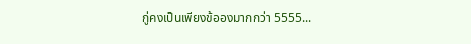กู่คงเป็นเพียงข้อองมากกว่า 5555...